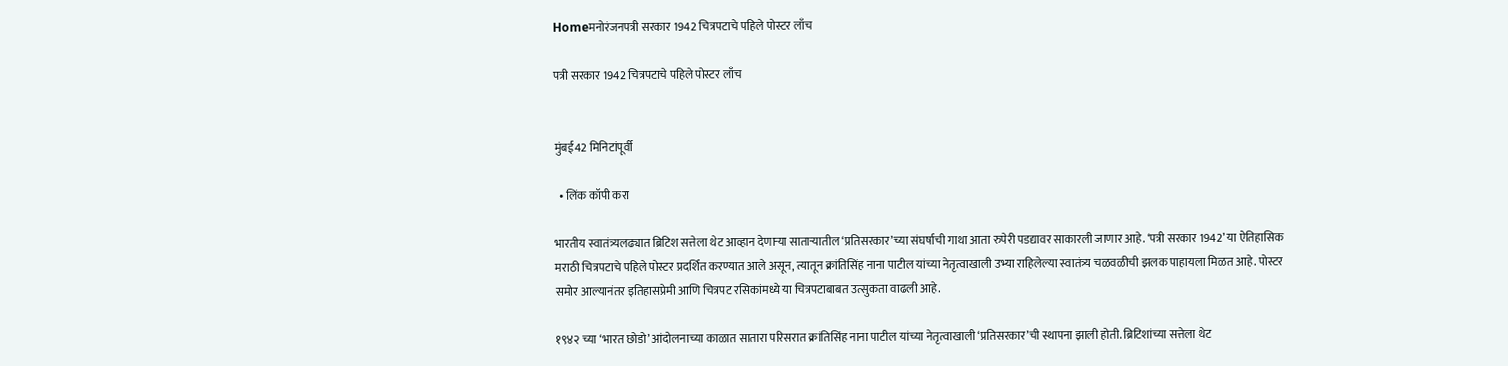Homeमनोरंजनपत्री सरकार 1942 चित्रपटाचे पहिले पोस्टर लाँच

पत्री सरकार 1942 चित्रपटाचे पहिले पोस्टर लाँच


मुंबई42 मिनिटांपूर्वी

  • लिंक कॉपी करा

भारतीय स्वातंत्र्यलढ्यात ब्रिटिश सत्तेला थेट आव्हान देणाऱ्या साताऱ्यातील ‘प्रतिसरकार’च्या संघर्षाची गाथा आता रुपेरी पडद्यावर साकारली जाणार आहे. ‘पत्री सरकार 1942’ या ऐतिहासिक मराठी चित्रपटाचे पहिले पोस्टर प्रदर्शित करण्यात आले असून, त्यातून क्रांतिसिंह नाना पाटील यांच्या नेतृत्वाखाली उभ्या राहिलेल्या स्वातंत्र्य चळवळीची झलक पाहायला मिळत आहे. पोस्टर समोर आल्यानंतर इतिहासप्रेमी आणि चित्रपट रसिकांमध्ये या चित्रपटाबाबत उत्सुकता वाढली आहे.

१९४२ च्या ‘भारत छोडो’ आंदोलनाच्या काळात सातारा परिसरात क्रांतिसिंह नाना पाटील यांच्या नेतृत्वाखाली ‘प्रतिसरकार’ची स्थापना झाली होती. ब्रिटिशांच्या सत्तेला थेट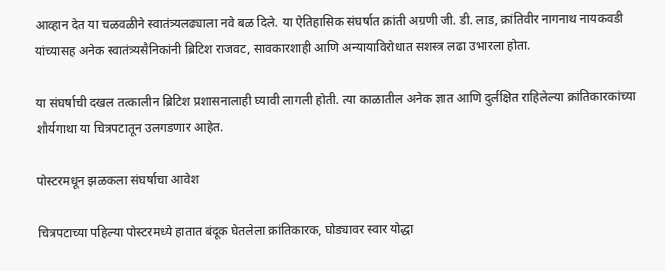आव्हान देत या चळवळीने स्वातंत्र्यलढ्याला नवे बळ दिले. या ऐतिहासिक संघर्षात क्रांती अग्रणी जी. डी. लाड, क्रांतिवीर नागनाथ नायकवडी यांच्यासह अनेक स्वातंत्र्यसैनिकांनी ब्रिटिश राजवट, सावकारशाही आणि अन्यायाविरोधात सशस्त्र लढा उभारला होता.

या संघर्षाची दखल तत्कालीन ब्रिटिश प्रशासनालाही घ्यावी लागली होती. त्या काळातील अनेक ज्ञात आणि दुर्लक्षित राहिलेल्या क्रांतिकारकांच्या शौर्यगाथा या चित्रपटातून उलगडणार आहेत.

पोस्टरमधून झळकला संघर्षाचा आवेश

चित्रपटाच्या पहिल्या पोस्टरमध्ये हातात बंदूक घेतलेला क्रांतिकारक, घोड्यावर स्वार योद्धा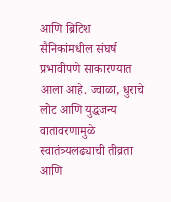आणि ब्रिटिश सैनिकांमधील संघर्ष प्रभावीपणे साकारण्यात आला आहे. ज्वाळा, धुराचे लोट आणि युद्धजन्य वातावरणामुळे स्वातंत्र्यलढ्याची तीव्रता आणि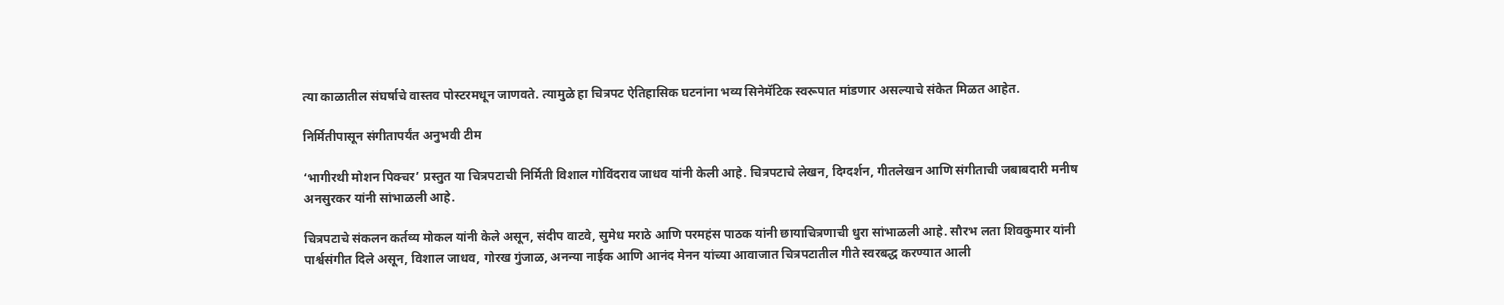त्या काळातील संघर्षाचे वास्तव पोस्टरमधून जाणवते. त्यामुळे हा चित्रपट ऐतिहासिक घटनांना भव्य सिनेमॅटिक स्वरूपात मांडणार असल्याचे संकेत मिळत आहेत.

निर्मितीपासून संगीतापर्यंत अनुभवी टीम

‘भागीरथी मोशन पिक्चर’ प्रस्तुत या चित्रपटाची निर्मिती विशाल गोविंदराव जाधव यांनी केली आहे. चित्रपटाचे लेखन, दिग्दर्शन, गीतलेखन आणि संगीताची जबाबदारी मनीष अनसुरकर यांनी सांभाळली आहे.

चित्रपटाचे संकलन कर्तव्य मोकल यांनी केले असून, संदीप वाटवे, सुमेध मराठे आणि परमहंस पाठक यांनी छायाचित्रणाची धुरा सांभाळली आहे. सौरभ लता शिवकुमार यांनी पार्श्वसंगीत दिले असून, विशाल जाधव, गोरख गुंजाळ, अनन्या नाईक आणि आनंद मेनन यांच्या आवाजात चित्रपटातील गीते स्वरबद्ध करण्यात आली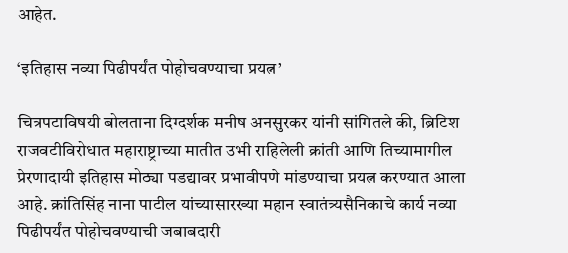आहेत.

‘इतिहास नव्या पिढीपर्यंत पोहोचवण्याचा प्रयत्न’

चित्रपटाविषयी बोलताना दिग्दर्शक मनीष अनसुरकर यांनी सांगितले की, ब्रिटिश राजवटीविरोधात महाराष्ट्राच्या मातीत उभी राहिलेली क्रांती आणि तिच्यामागील प्रेरणादायी इतिहास मोठ्या पडद्यावर प्रभावीपणे मांडण्याचा प्रयत्न करण्यात आला आहे. क्रांतिसिंह नाना पाटील यांच्यासारख्या महान स्वातंत्र्यसैनिकाचे कार्य नव्या पिढीपर्यंत पोहोचवण्याची जबाबदारी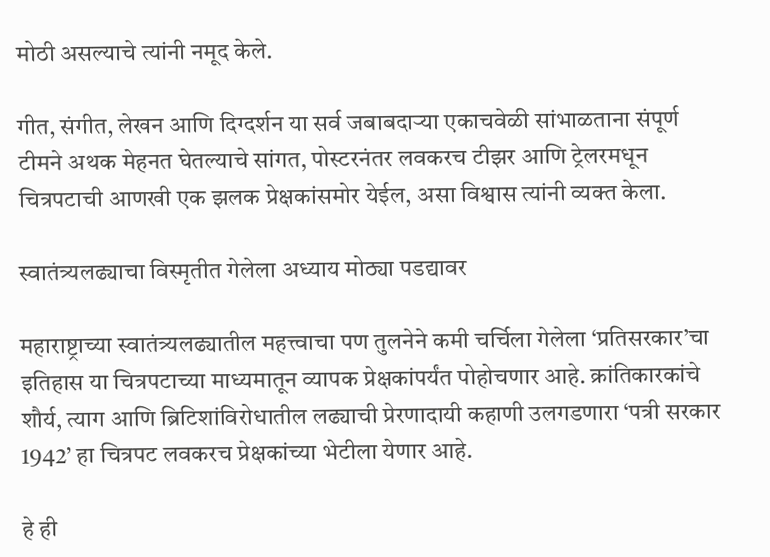मोठी असल्याचे त्यांनी नमूद केले.

गीत, संगीत, लेखन आणि दिग्दर्शन या सर्व जबाबदाऱ्या एकाचवेळी सांभाळताना संपूर्ण टीमने अथक मेहनत घेतल्याचे सांगत, पोस्टरनंतर लवकरच टीझर आणि ट्रेलरमधून चित्रपटाची आणखी एक झलक प्रेक्षकांसमोर येईल, असा विश्वास त्यांनी व्यक्त केला.

स्वातंत्र्यलढ्याचा विस्मृतीत गेलेला अध्याय मोठ्या पडद्यावर

महाराष्ट्राच्या स्वातंत्र्यलढ्यातील महत्त्वाचा पण तुलनेने कमी चर्चिला गेलेला ‘प्रतिसरकार’चा इतिहास या चित्रपटाच्या माध्यमातून व्यापक प्रेक्षकांपर्यंत पोहोचणार आहे. क्रांतिकारकांचे शौर्य, त्याग आणि ब्रिटिशांविरोधातील लढ्याची प्रेरणादायी कहाणी उलगडणारा ‘पत्री सरकार 1942’ हा चित्रपट लवकरच प्रेक्षकांच्या भेटीला येणार आहे.

हे ही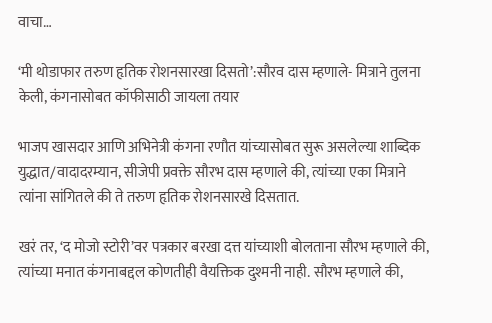वाचा…

‘मी थोडाफार तरुण हृतिक रोशनसारखा दिसतो’:सौरव दास म्हणाले- मित्राने तुलना केली, कंगनासोबत कॉफीसाठी जायला तयार

भाजप खासदार आणि अभिनेत्री कंगना रणौत यांच्यासोबत सुरू असलेल्या शाब्दिक युद्धात/वादादरम्यान, सीजेपी प्रवक्ते सौरभ दास म्हणाले की, त्यांच्या एका मित्राने त्यांना सांगितले की ते तरुण हृतिक रोशनसारखे दिसतात.

खरं तर, ‘द मोजो स्टोरी’वर पत्रकार बरखा दत्त यांच्याशी बोलताना सौरभ म्हणाले की, त्यांच्या मनात कंगनाबद्दल कोणतीही वैयक्तिक दुश्मनी नाही. सौरभ म्हणाले की,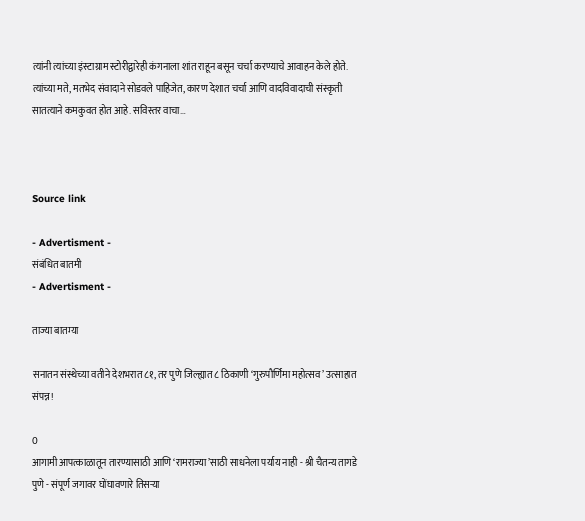त्यांनी त्यांच्या इंस्टाग्राम स्टोरीद्वारेही कंगनाला शांत राहून बसून चर्चा करण्याचे आवाहन केले होते. त्यांच्या मते, मतभेद संवादाने सोडवले पाहिजेत, कारण देशात चर्चा आणि वादविवादाची संस्कृती सातत्याने कमकुवत होत आहे. सविस्तर वाचा…



Source link

- Advertisment -
संबंधित बातमी
- Advertisment -

ताज्या बातम्या

सनातन संस्थेच्या वतीने देशभरात ८१, तर पुणे जिल्ह्यात ८ ठिकाणी ‘गुरुपौर्णिमा महोत्सव’ उत्साहात संपन्न!

0
आगामी आपत्काळातून तारण्यासाठी आणि ‘रामराज्या’साठी साधनेला पर्याय नाही - श्री चैतन्य तागडे पुणे - संपूर्ण जगावर घोंघावणारे तिसऱ्या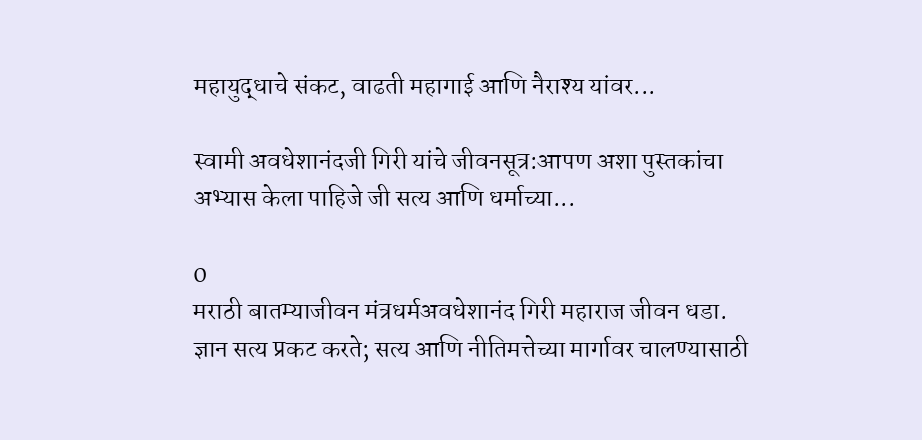महायुद्धाचे संकट, वाढती महागाई आणि नैराश्य यांवर...

स्वामी अवधेशानंदजी गिरी यांचे जीवनसूत्र:आपण अशा पुस्तकांचा अभ्यास केला पाहिजे जी सत्य आणि धर्माच्या...

0
मराठी बातम्याजीवन मंत्रधर्मअवधेशानंद गिरी महाराज जीवन धडा. ज्ञान सत्य प्रकट करते; सत्य आणि नीतिमत्तेच्या मार्गावर चालण्यासाठी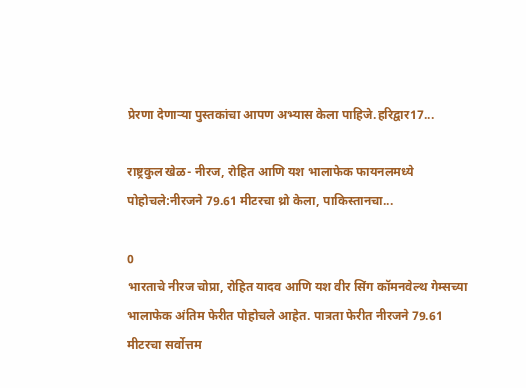प्रेरणा देणाऱ्या पुस्तकांचा आपण अभ्यास केला पाहिजे.हरिद्वार17...

राष्ट्रकुल खेळ- नीरज, रोहित आणि यश भालाफेक फायनलमध्ये पोहोचले:नीरजने 79.61 मीटरचा थ्रो केला, पाकिस्तानचा...

0
भारताचे नीरज चोप्रा, रोहित यादव आणि यश वीर सिंग कॉमनवेल्थ गेम्सच्या भालाफेक अंतिम फेरीत पोहोचले आहेत. पात्रता फेरीत नीरजने 79.61 मीटरचा सर्वोत्तम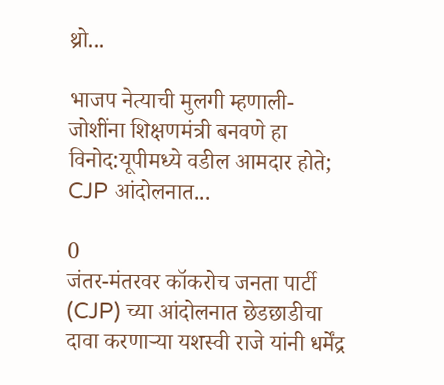थ्रो...

भाजप नेत्याची मुलगी म्हणाली- जोशींना शिक्षणमंत्री बनवणे हा विनोद:यूपीमध्ये वडील आमदार होते; CJP आंदोलनात...

0
जंतर-मंतरवर कॉकरोच जनता पार्टी (CJP) च्या आंदोलनात छेडछाडीचा दावा करणाऱ्या यशस्वी राजे यांनी धर्मेंद्र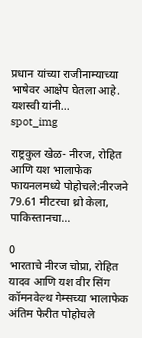प्रधान यांच्या राजीनाम्याच्या भाषेवर आक्षेप घेतला आहे. यशस्वी यांनी...
spot_img

राष्ट्रकुल खेळ- नीरज, रोहित आणि यश भालाफेक फायनलमध्ये पोहोचले:नीरजने 79.61 मीटरचा थ्रो केला, पाकिस्तानचा...

0
भारताचे नीरज चोप्रा, रोहित यादव आणि यश वीर सिंग कॉमनवेल्थ गेम्सच्या भालाफेक अंतिम फेरीत पोहोचले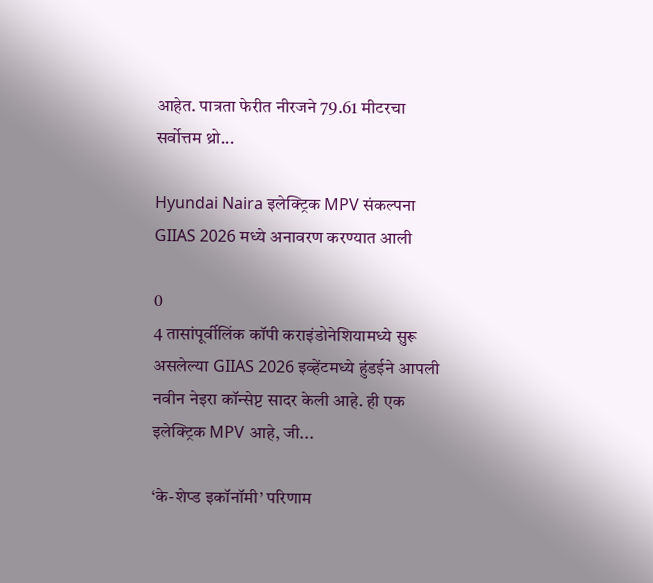आहेत. पात्रता फेरीत नीरजने 79.61 मीटरचा सर्वोत्तम थ्रो...

Hyundai Naira इलेक्ट्रिक MPV संकल्पना GIIAS 2026 मध्ये अनावरण करण्यात आली

0
4 तासांपूर्वीलिंक कॉपी कराइंडोनेशियामध्ये सुरू असलेल्या GIIAS 2026 इव्हेंटमध्ये हुंडईने आपली नवीन नेइरा कॉन्सेप्ट सादर केली आहे. ही एक इलेक्ट्रिक MPV आहे, जी...

‘के-शेप्ड इकॉनॉमी’ परिणाम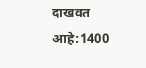दाखवत आहे:1400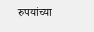रुपयांच्या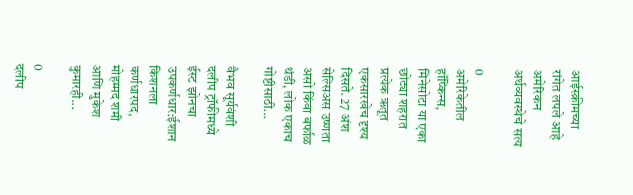आईस्क्रीमच्या रांगेत लपले आहे अमेरिकन अर्थव्यवस्थेचे सत्य

0
अमेरिकेतील हॉप्किन्स, मिनेसोटा या एका छोट्या शहरात प्रत्येक ऋतूत एकसारखेच दृश्य दिसते. 27 अंश सेल्सिअस उष्णता असो किंवा बर्फाळ थंडी, लोक एकाच गोष्टीसाठी...

वैभव सूर्यवंशी दलीप ट्रॉफीमध्ये ईस्ट झोनचा उपकर्णधार:ईशान किशनला कर्णधारपद, मोहम्मद शमी आणि मुकेश कुमारही...

0
दलीप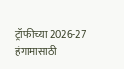ट्रॉफीच्या 2026-27 हंगामासाठी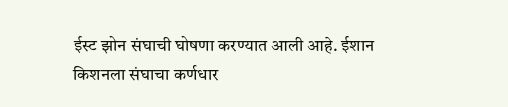ईस्ट झोन संघाची घोषणा करण्यात आली आहे. ईशान किशनला संघाचा कर्णधार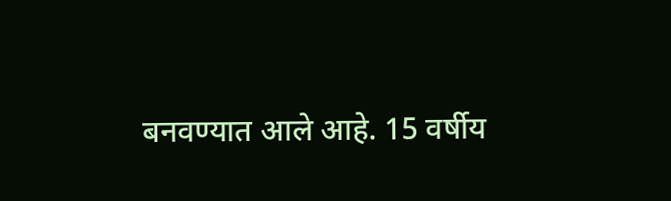बनवण्यात आले आहे. 15 वर्षीय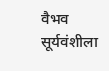वैभव सूर्यवंशीला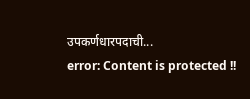उपकर्णधारपदाची...
error: Content is protected !!